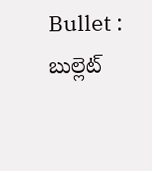Bullet : బుల్లెట్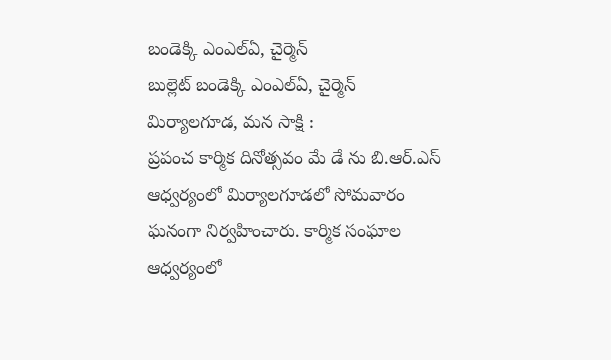బండెక్కి ఎంఎల్ఏ, చైర్మెన్
బుల్లెట్ బండెక్కి ఎంఎల్ఏ, చైర్మెన్
మిర్యాలగూడ, మన సాక్షి :
ప్రపంచ కార్మిక దినోత్సవం మే డే ను బి.ఆర్.ఎస్ ఆధ్వర్యంలో మిర్యాలగూడలో సోమవారం ఘనంగా నిర్వహించారు. కార్మిక సంఘాల ఆధ్వర్యంలో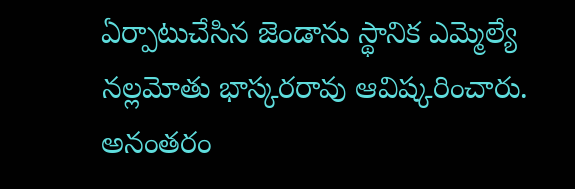ఏర్పాటుచేసిన జెండాను స్థానిక ఎమ్మెల్యే నల్లమోతు భాస్కరరావు ఆవిష్కరించారు. అనంతరం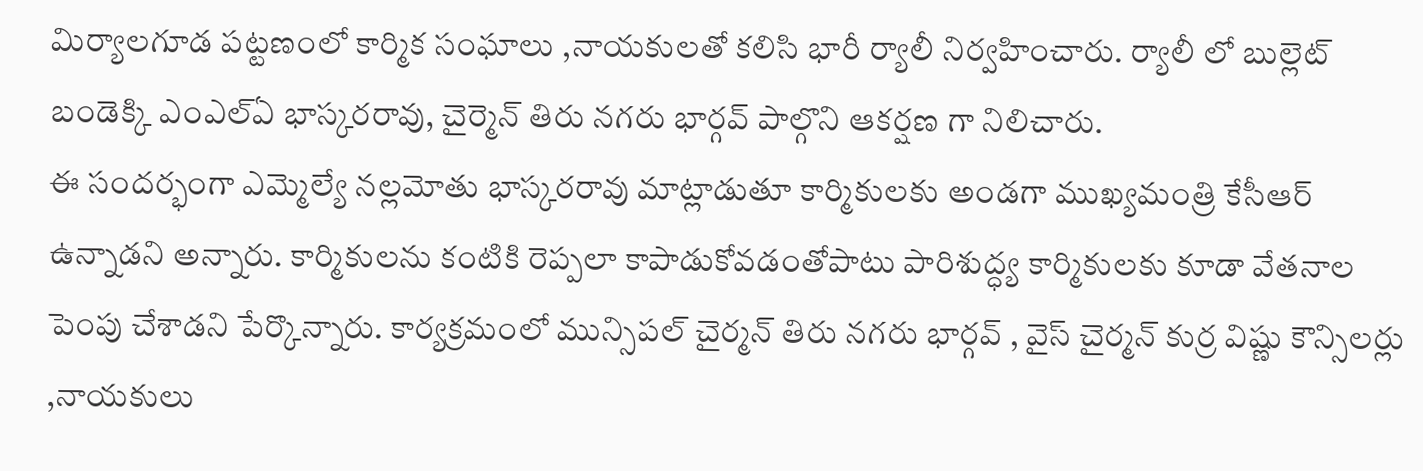మిర్యాలగూడ పట్టణంలో కార్మిక సంఘాలు ,నాయకులతో కలిసి భారీ ర్యాలీ నిర్వహించారు. ర్యాలీ లో బుల్లెట్ బండెక్కి ఎంఎల్ఏ భాస్కరరావు, చైర్మెన్ తిరు నగరు భార్గవ్ పాల్గొని ఆకర్షణ గా నిలిచారు.
ఈ సందర్భంగా ఎమ్మెల్యే నల్లమోతు భాస్కరరావు మాట్లాడుతూ కార్మికులకు అండగా ముఖ్యమంత్రి కేసీఆర్ ఉన్నాడని అన్నారు. కార్మికులను కంటికి రెప్పలా కాపాడుకోవడంతోపాటు పారిశుద్ధ్య కార్మికులకు కూడా వేతనాల పెంపు చేశాడని పేర్కొన్నారు. కార్యక్రమంలో మున్సిపల్ చైర్మన్ తిరు నగరు భార్గవ్ , వైస్ చైర్మన్ కుర్ర విష్ణు కౌన్సిలర్లు ,నాయకులు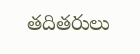తదితరులు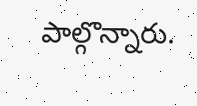పాల్గొన్నారు.